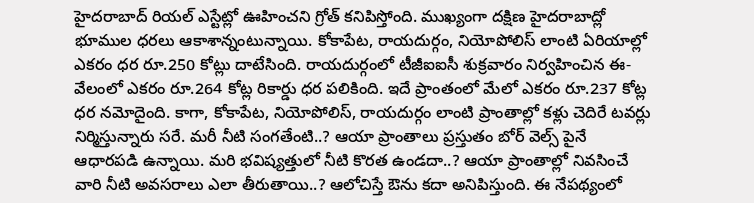హైదరాబాద్ రియల్ ఎస్టేట్లో ఊహించని గ్రోత్ కనిపిస్తోంది. ముఖ్యంగా దక్షిణ హైదరాబాద్లో భూముల ధరలు ఆకాశాన్నంటున్నాయి. కోకాపేట, రాయదుర్గం, నియోపోలిస్ లాంటి ఏరియాల్లో ఎకరం ధర రూ.250 కోట్లు దాటేసింది. రాయదుర్గంలో టీజీఐఐసీ శుక్రవారం నిర్వహించిన ఈ-వేలంలో ఎకరం రూ.264 కోట్ల రికార్డు ధర పలికింది. ఇదే ప్రాంతంలో మేలో ఎకరం రూ.237 కోట్ల ధర నమోదైంది. కాగా, కోకాపేట, నియోపోలిస్, రాయదుర్గం లాంటి ప్రాంతాల్లో కళ్లు చెదిరే టవర్లు నిర్మిస్తున్నారు సరే. మరీ నీటి సంగతేంటి..? ఆయా ప్రాంతాలు ప్రస్తుతం బోర్ వెల్స్ పైనే ఆధారపడి ఉన్నాయి. మరి భవిష్యత్తులో నీటి కొరత ఉండదా..? ఆయా ప్రాంతాల్లో నివసించే వారి నీటి అవసరాలు ఎలా తీరుతాయి..? ఆలోచిస్తే ఔను కదా అనిపిస్తుంది. ఈ నేపథ్యంలో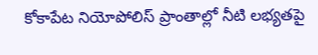కోకాపేట నియోపోలిస్ ప్రాంతాల్లో నీటి లభ్యతపై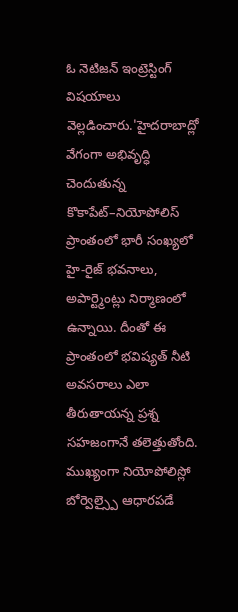ఓ నెటిజన్ ఇంట్రెస్టింగ్ విషయాలు వెల్లడించారు.'హైదరాబాద్లో వేగంగా అభివృద్ధి చెందుతున్న కొకాపేట్–నియోపోలిస్ ప్రాంతంలో భారీ సంఖ్యలో హై-రైజ్ భవనాలు, అపార్ట్మెంట్లు నిర్మాణంలో ఉన్నాయి. దీంతో ఈ ప్రాంతంలో భవిష్యత్ నీటి అవసరాలు ఎలా తీరుతాయన్న ప్రశ్న సహజంగానే తలెత్తుతోంది. ముఖ్యంగా నియోపోలిస్లో బోర్వెల్స్పై ఆధారపడే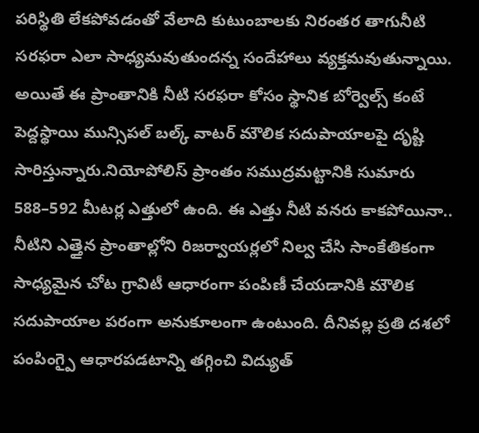పరిస్థితి లేకపోవడంతో వేలాది కుటుంబాలకు నిరంతర తాగునీటి సరఫరా ఎలా సాధ్యమవుతుందన్న సందేహాలు వ్యక్తమవుతున్నాయి. అయితే ఈ ప్రాంతానికి నీటి సరఫరా కోసం స్థానిక బోర్వెల్స్ కంటే పెద్దస్థాయి మున్సిపల్ బల్క్ వాటర్ మౌలిక సదుపాయాలపై దృష్టి సారిస్తున్నారు.నియోపోలిస్ ప్రాంతం సముద్రమట్టానికి సుమారు 588–592 మీటర్ల ఎత్తులో ఉంది. ఈ ఎత్తు నీటి వనరు కాకపోయినా.. నీటిని ఎత్తైన ప్రాంతాల్లోని రిజర్వాయర్లలో నిల్వ చేసి సాంకేతికంగా సాధ్యమైన చోట గ్రావిటీ ఆధారంగా పంపిణీ చేయడానికి మౌలిక సదుపాయాల పరంగా అనుకూలంగా ఉంటుంది. దీనివల్ల ప్రతి దశలో పంపింగ్పై ఆధారపడటాన్ని తగ్గించి విద్యుత్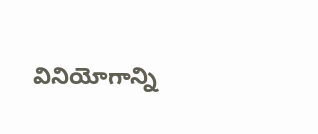వినియోగాన్ని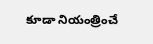కూడా నియంత్రించే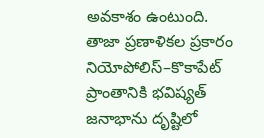అవకాశం ఉంటుంది. తాజా ప్రణాళికల ప్రకారం నియోపోలిస్–కొకాపేట్ ప్రాంతానికి భవిష్యత్ జనాభాను దృష్టిలో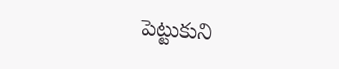పెట్టుకుని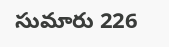సుమారు 226